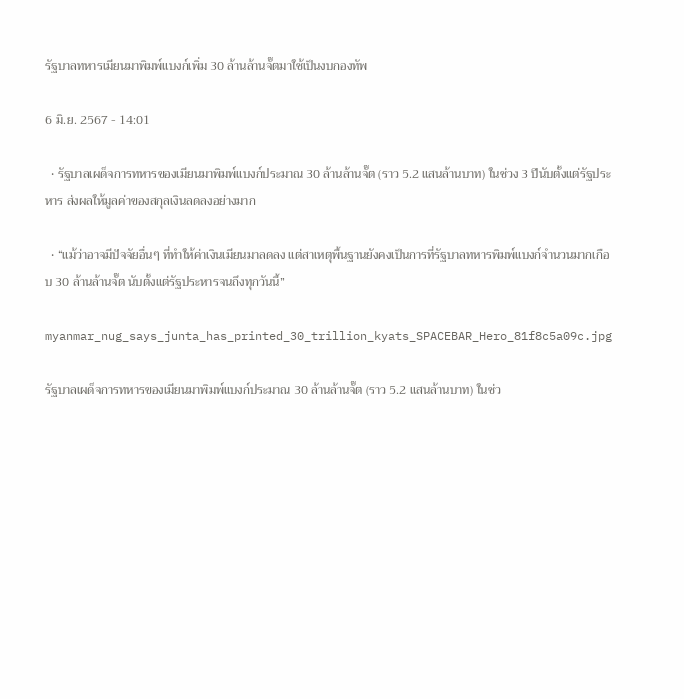รัฐบาลทหารเมียนมาพิมพ์แบงก์เพิ่ม 30 ล้านล้านจั๊ตมาใช้เป็นงบกองทัพ

6 มิ.ย. 2567 - 14:01

  • รัฐบาลเผด็จการทหารของเมียนมาพิมพ์แบงก์ประมาณ 30 ล้านล้านจั๊ต (ราว 5.2 แสนล้านบาท) ในช่วง 3 ปีนับตั้งแต่รัฐประหาร ส่งผลให้มูลค่าของสกุลเงินลดลงอย่างมาก

  • “แม้ว่าอาจมีปัจจัยอื่นๆ ที่ทำให้ค่าเงินเมียนมาลดลง แต่สาเหตุพื้นฐานยังคงเป็นการที่รัฐบาลทหารพิมพ์แบงก์จำนวนมากเกือบ 30 ล้านล้านจั๊ต นับตั้งแต่รัฐประหารจนถึงทุกวันนี้”

myanmar_nug_says_junta_has_printed_30_trillion_kyats_SPACEBAR_Hero_81f8c5a09c.jpg

รัฐบาลเผด็จการทหารของเมียนมาพิมพ์แบงก์ประมาณ 30 ล้านล้านจั๊ต (ราว 5.2 แสนล้านบาท) ในช่ว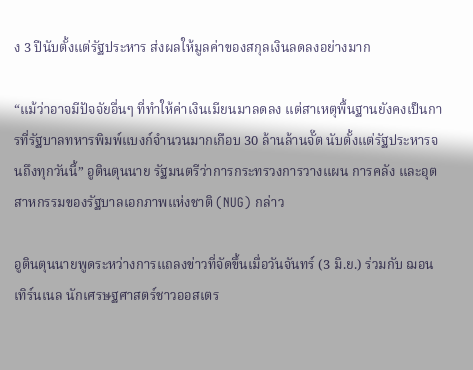ง 3 ปีนับตั้งแต่รัฐประหาร ส่งผลให้มูลค่าของสกุลเงินลดลงอย่างมาก

“แม้ว่าอาจมีปัจจัยอื่นๆ ที่ทำให้ค่าเงินเมียนมาลดลง แต่สาเหตุพื้นฐานยังคงเป็นการที่รัฐบาลทหารพิมพ์แบงก์จำนวนมากเกือบ 30 ล้านล้านจั๊ต นับตั้งแต่รัฐประหารจนถึงทุกวันนี้” อูตินตุนนาย รัฐมนตรีว่าการกระทรวงการวางแผน การคลัง และอุตสาหกรรมของรัฐบาลเอกภาพแห่งชาติ (NUG) กล่าว

อูตินตุนนายพูดระหว่างการแถลงข่าวที่จัดขึ้นเมื่อวันจันทร์ (3 มิ.ย.) ร่วมกับ ฌอน เทิร์นเนล นักเศรษฐศาสตร์ชาวออสเตร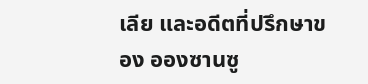เลีย และอดีตที่ปรึกษาของ อองซานซู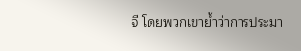จี โดยพวกเขาย้ำว่าการประมา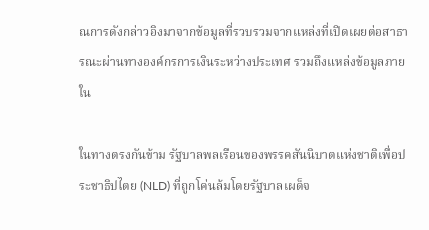ณการดังกล่าวอิงมาจากข้อมูลที่รวบรวมจากแหล่งที่เปิดเผยต่อสาธารณะผ่านทางองค์กรการเงินระหว่างประเทศ รวมถึงแหล่งข้อมูลภายใน

ในทางตรงกันข้าม รัฐบาลพลเรือนของพรรคสันนิบาตแห่งชาติเพื่อประชาธิปไตย (NLD) ที่ถูกโค่นล้มโดยรัฐบาลเผด็จ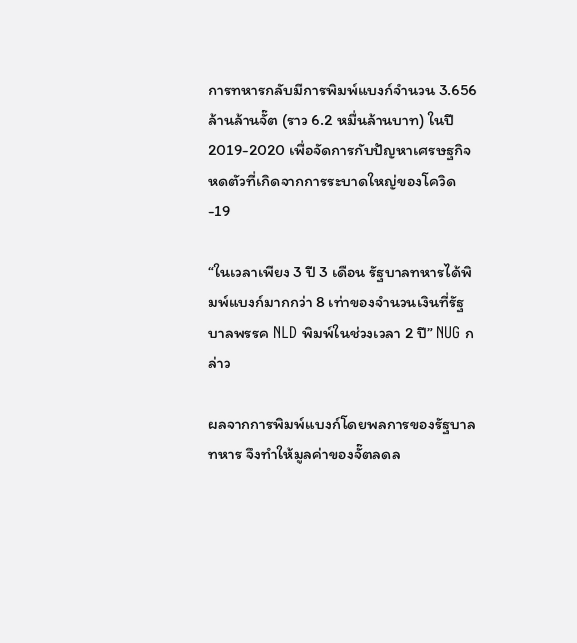การทหารกลับมีการพิมพ์แบงก์จำนวน 3.656 ล้านล้านจั๊ต (ราว 6.2 หมื่นล้านบาท) ในปี 2019-2020 เพื่อจัดการกับปัญหาเศรษฐกิจหดตัวที่เกิดจากการระบาดใหญ่ของโควิด-19

“ในเวลาเพียง 3 ปี 3 เดือน รัฐบาลทหารได้พิมพ์แบงก์มากกว่า 8 เท่าของจำนวนเงินที่รัฐบาลพรรค NLD พิมพ์ในช่วงเวลา 2 ปี” NUG กล่าว

ผลจากการพิมพ์แบงก์โดยพลการของรัฐบาลทหาร จึงทำให้มูลค่าของจั๊ตลดล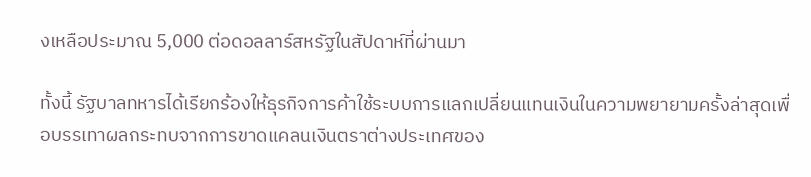งเหลือประมาณ 5,000 ต่อดอลลาร์สหรัฐในสัปดาห์ที่ผ่านมา

ทั้งนี้ รัฐบาลทหารได้เรียกร้องให้ธุรกิจการค้าใช้ระบบการแลกเปลี่ยนแทนเงินในความพยายามครั้งล่าสุดเพื่อบรรเทาผลกระทบจากการขาดแคลนเงินตราต่างประเทศของ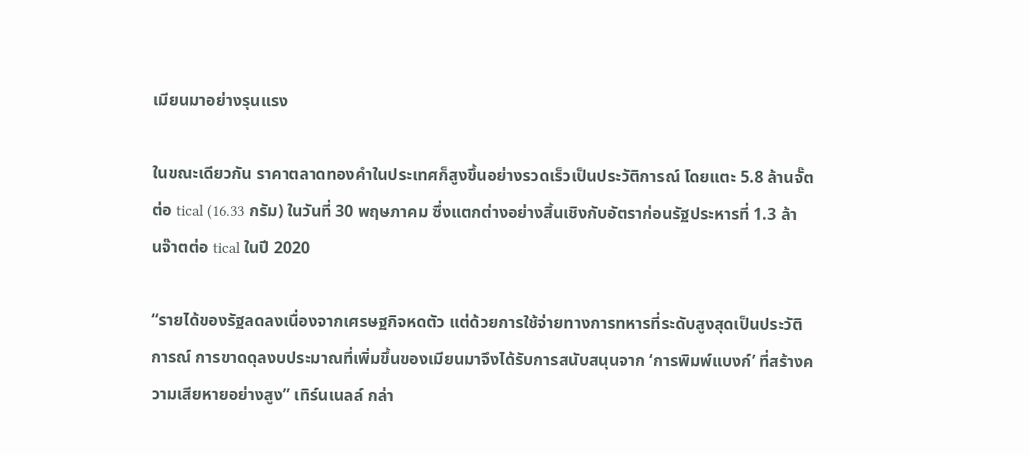เมียนมาอย่างรุนแรง

ในขณะเดียวกัน ราคาตลาดทองคำในประเทศก็สูงขึ้นอย่างรวดเร็วเป็นประวัติการณ์ โดยแตะ 5.8 ล้านจั๊ตต่อ tical (16.33 กรัม) ในวันที่ 30 พฤษภาคม ซึ่งแตกต่างอย่างสิ้นเชิงกับอัตราก่อนรัฐประหารที่ 1.3 ล้านจ๊าตต่อ tical ในปี 2020

“รายได้ของรัฐลดลงเนื่องจากเศรษฐกิจหดตัว แต่ด้วยการใช้จ่ายทางการทหารที่ระดับสูงสุดเป็นประวัติการณ์ การขาดดุลงบประมาณที่เพิ่มขึ้นของเมียนมาจึงได้รับการสนับสนุนจาก ‘การพิมพ์แบงก์’ ที่สร้างความเสียหายอย่างสูง” เทิร์นเนลล์ กล่า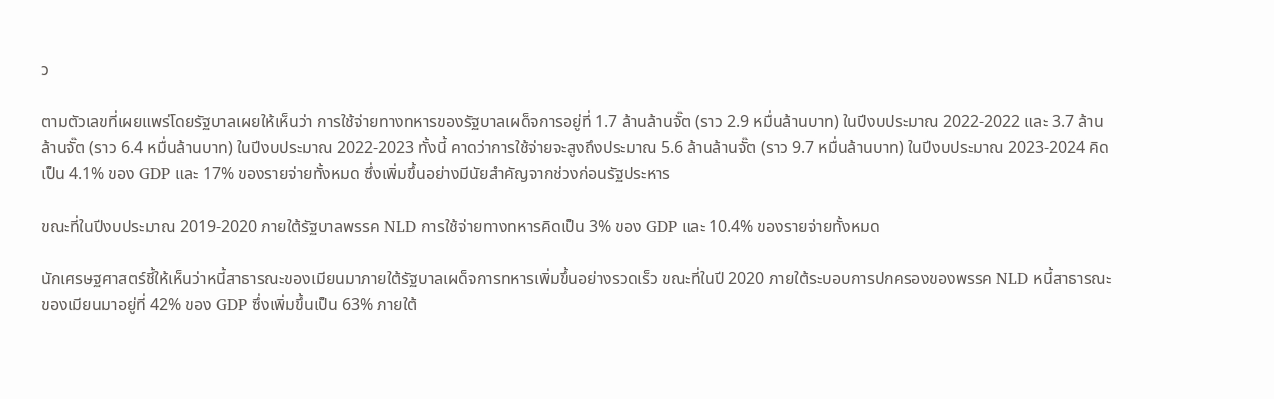ว

ตามตัวเลขที่เผยแพร่โดยรัฐบาลเผยให้เห็นว่า การใช้จ่ายทางทหารของรัฐบาลเผด็จการอยู่ที่ 1.7 ล้านล้านจั๊ต (ราว 2.9 หมื่นล้านบาท) ในปีงบประมาณ 2022-2022 และ 3.7 ล้านล้านจั๊ต (ราว 6.4 หมื่นล้านบาท) ในปีงบประมาณ 2022-2023 ทั้งนี้ คาดว่าการใช้จ่ายจะสูงถึงประมาณ 5.6 ล้านล้านจั๊ต (ราว 9.7 หมื่นล้านบาท) ในปีงบประมาณ 2023-2024 คิดเป็น 4.1% ของ GDP และ 17% ของรายจ่ายทั้งหมด ซึ่งเพิ่มขึ้นอย่างมีนัยสำคัญจากช่วงก่อนรัฐประหาร

ขณะที่ในปีงบประมาณ 2019-2020 ภายใต้รัฐบาลพรรค NLD การใช้จ่ายทางทหารคิดเป็น 3% ของ GDP และ 10.4% ของรายจ่ายทั้งหมด

นักเศรษฐศาสตร์ชี้ให้เห็นว่าหนี้สาธารณะของเมียนมาภายใต้รัฐบาลเผด็จการทหารเพิ่มขึ้นอย่างรวดเร็ว ขณะที่ในปี 2020 ภายใต้ระบอบการปกครองของพรรค NLD หนี้สาธารณะของเมียนมาอยู่ที่ 42% ของ GDP ซึ่งเพิ่มขึ้นเป็น 63% ภายใต้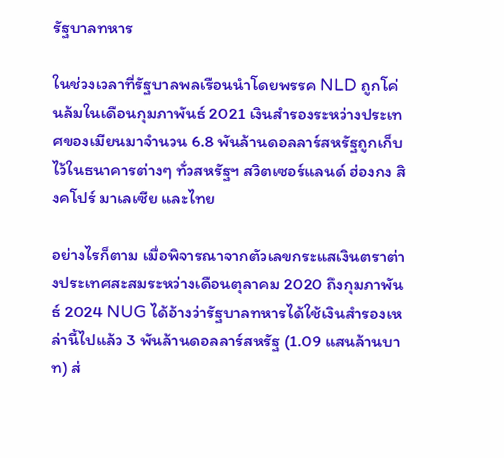รัฐบาลทหาร

ในช่วงเวลาที่รัฐบาลพลเรือนนำโดยพรรค NLD ถูกโค่นล้มในเดือนกุมภาพันธ์ 2021 เงินสำรองระหว่างประเทศของเมียนมาจำนวน 6.8 พันล้านดอลลาร์สหรัฐถูกเก็บไว้ในธนาคารต่างๆ ทั่วสหรัฐฯ สวิตเซอร์แลนด์ ฮ่องกง สิงคโปร์ มาเลเซีย และไทย

อย่างไรก็ตาม เมื่อพิจารณาจากตัวเลขกระแสเงินตราต่างประเทศสะสมระหว่างเดือนตุลาคม 2020 ถึงกุมภาพันธ์ 2024 NUG ได้อ้างว่ารัฐบาลทหารได้ใช้เงินสำรองเหล่านี้ไปแล้ว 3 พันล้านดอลลาร์สหรัฐ (1.09 แสนล้านบาท) ส่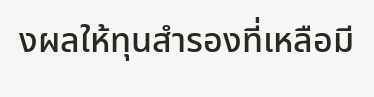งผลให้ทุนสำรองที่เหลือมี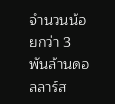จำนวนน้อยกว่า 3 พันล้านดอลลาร์ส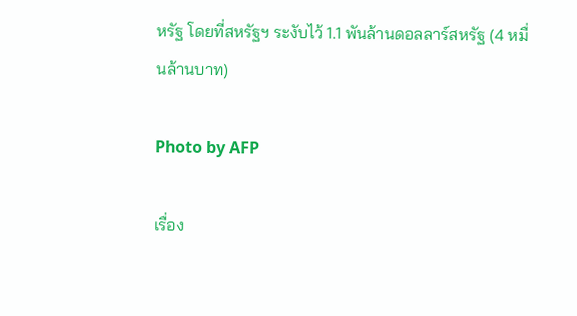หรัฐ โดยที่สหรัฐฯ ระงับไว้ 1.1 พันล้านดอลลาร์สหรัฐ (4 หมื่นล้านบาท)

Photo by AFP

เรื่อง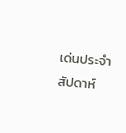เด่นประจำสัปดาห์